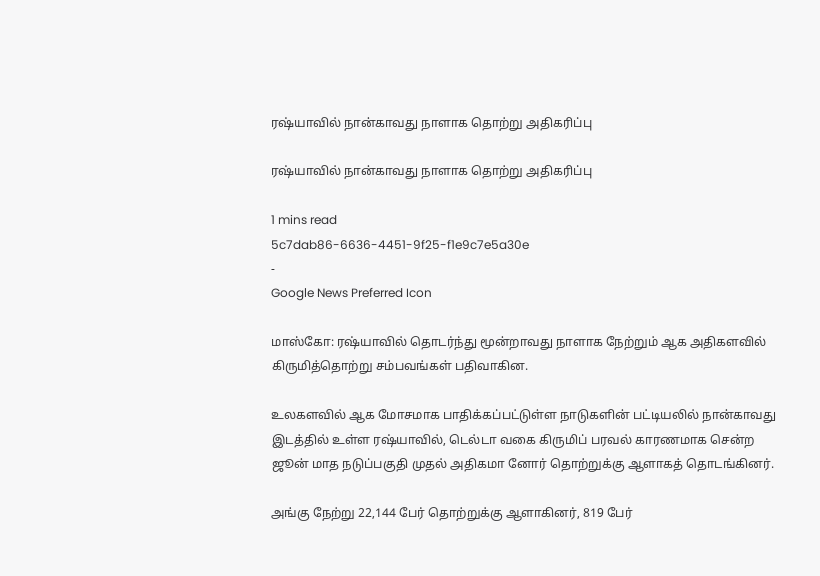ரஷ்யாவில் நான்காவது நாளாக தொற்று அதிகரிப்பு

ரஷ்யாவில் நான்காவது நாளாக தொற்று அதிகரிப்பு

1 mins read
5c7dab86-6636-4451-9f25-f1e9c7e5a30e
-
Google News Preferred Icon

மாஸ்கோ: ரஷ்யாவில் தொடர்ந்து மூன்றாவது நாளாக நேற்றும் ஆக அதிகளவில் கிருமித்தொற்று சம்பவங்கள் பதிவாகின.

உலகளவில் ஆக மோசமாக பாதிக்கப்பட்டுள்ள நாடுகளின் பட்டியலில் நான்காவது இடத்தில் உள்ள ரஷ்யாவில், டெல்டா வகை கிருமிப் பரவல் காரணமாக சென்ற ஜூன் மாத நடுப்பகுதி முதல் அதிகமா னோர் தொற்றுக்கு ஆளாகத் தொடங்கினர்.

அங்கு நேற்று 22,144 பேர் தொற்றுக்கு ஆளாகினர், 819 பேர்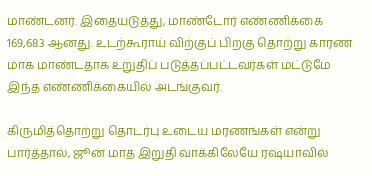மாண்டனர். இதையடுத்து, மாண்டோர் எண்ணிக்கை 169,683 ஆனது. உடற்கூராய் விற்குப் பிறகு தொற்று காரண மாக மாண்டதாக உறுதிப் படுத்தப்பட்டவர்கள் மட்டுமே இந்த எண்ணிக்கையில் அடங்குவர்.

கிருமித்தொற்று தொடர்பு உடைய மரணங்கள் என்று பார்த்தால், ஜூன் மாத இறுதி வாக்கிலேயே ரஷ்யாவில்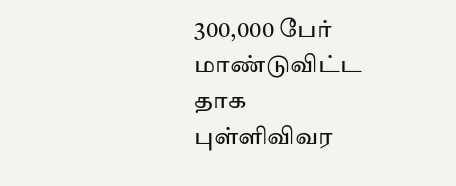300,000 பேர் மாண்டுவிட்ட தாக புள்ளிவிவர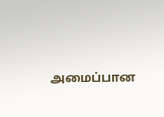அமைப்பான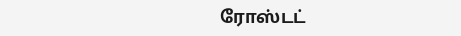ரோஸ்டட்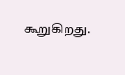கூறுகிறது.